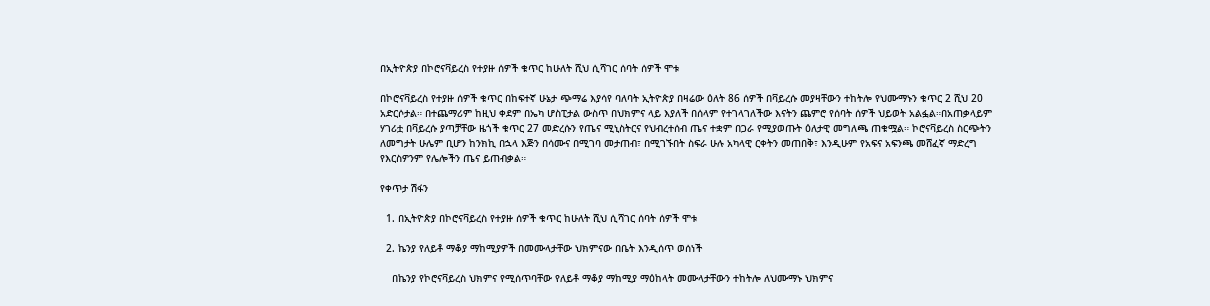በኢትዮጵያ በኮሮናቫይረስ የተያዙ ሰዎች ቁጥር ከሁለት ሺህ ሲሻገር ሰባት ሰዎች ሞቱ

በኮሮናቫይረስ የተያዙ ሰዎች ቁጥር በከፍተኛ ሁኔታ ጭማሬ እያሳየ ባለባት ኢትዮጵያ በዛሬው ዕለት 86 ሰዎች በቫይረሱ መያዛቸውን ተከትሎ የህሙማኑን ቁጥር 2 ሺህ 20 አድርሶታል። በተጨማሪም ከዚህ ቀደም በኤካ ሆስፒታል ውስጥ በህክምና ላይ እያለች በሰላም የተገላገለችው እናትን ጨምሮ የሰባት ሰዎች ህይወት አልፏል።በአጠቃላይም ሃገሪቷ በቫይረሱ ያጣቻቸው ዜጎች ቁጥር 27 መድረሱን የጤና ሚኒስትርና የህብረተሰብ ጤና ተቋም በጋራ የሚያወጡት ዕለታዊ መግለጫ ጠቁሟል። ኮሮናቫይረስ ስርጭትን ለመግታት ሁሌም ቢሆን ከንክኪ በኋላ እጅን በሳሙና በሚገባ መታጠብ፣ በሚገኙበት ስፍራ ሁሉ አካላዊ ርቀትን መጠበቅ፣ እንዲሁም የአፍና አፍንጫ መሸፈኛ ማድረግ የእርስዎንም የሌሎችን ጤና ይጠብቃል።

የቀጥታ ሽፋን

  1. በኢትዮጵያ በኮሮናቫይረስ የተያዙ ሰዎች ቁጥር ከሁለት ሺህ ሲሻገር ሰባት ሰዎች ሞቱ

  2. ኬንያ የለይቶ ማቆያ ማከሚያዎች በመሙላታቸው ህክምናው በቤት እንዲሰጥ ወሰነች

    በኬንያ የኮሮናቫይረስ ህክምና የሚሰጥባቸው የለይቶ ማቆያ ማከሚያ ማዕከላት መሙላታቸውን ተከትሎ ለህሙማኑ ህክምና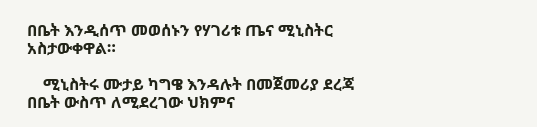በቤት እንዲሰጥ መወሰኑን የሃገሪቱ ጤና ሚኒስትር አስታውቀዋል።

    ሚኒስትሩ ሙታይ ካግዌ እንዳሉት በመጀመሪያ ደረጃ በቤት ውስጥ ለሚደረገው ህክምና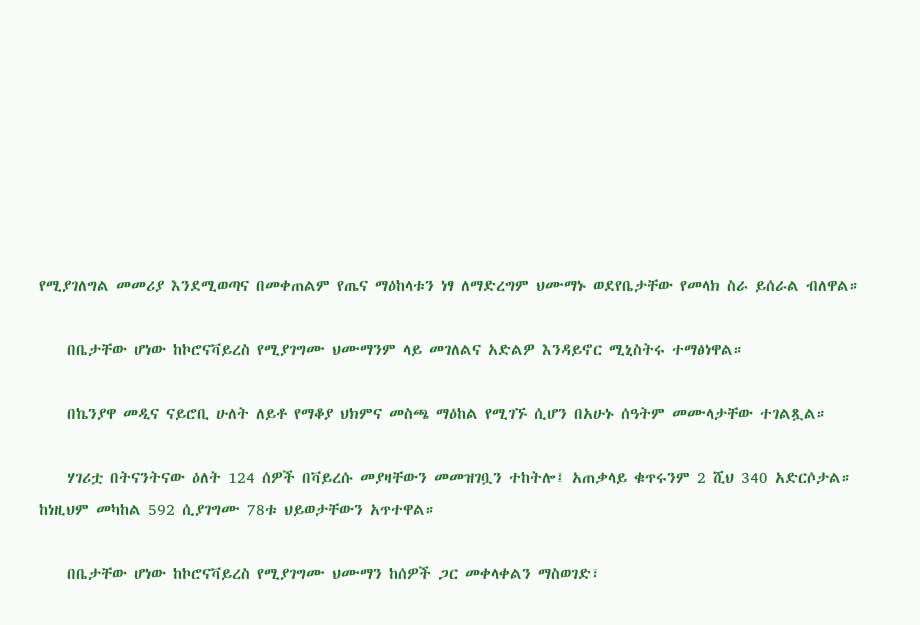የሚያገለግል መመሪያ እንደሚወጣና በመቀጠልም የጤና ማዕከላቱን ነፃ ለማድረግም ህሙማኑ ወደየቤታቸው የመላክ ስራ ይሰራል ብለዋል።

    በቤታቸው ሆነው ከኮሮናቫይረስ የሚያገግሙ ህሙማንም ላይ መገለልና አድልዎ እንዳይኖር ሚኒስትሩ ተማፅነዋል።

    በኬንያዋ መዲና ናይሮቢ ሁለት ለይቶ የማቆያ ህክምና መስጫ ማዕከል የሚገኙ ሲሆን በአሁኑ ሰዓትም መሙላታቸው ተገልጿል።

    ሃገሪቷ በትናንትናው ዕለት 124 ሰዎች በቫይረሱ መያዛቸውን መመዝገቧን ተከትሎ፤ አጠቃላይ ቁጥሩንም 2 ሺህ 340 አድርሶታል። ከነዚህም መካከል 592 ሲያገግሙ 78ቱ ህይወታቸውን አጥተዋል።

    በቤታቸው ሆነው ከኮሮናቫይረስ የሚያገግሙ ህሙማን ከሰዎች ጋር መቀላቀልን ማስወገድ፣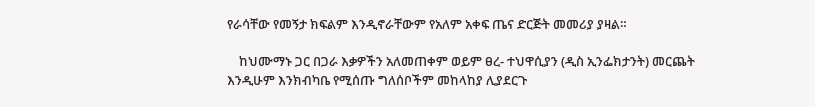የራሳቸው የመኝታ ክፍልም እንዲኖራቸውም የአለም አቀፍ ጤና ድርጅት መመሪያ ያዛል።

    ከህሙማኑ ጋር በጋራ እቃዎችን አለመጠቀም ወይም ፀረ- ተህዋሲያን (ዲስ ኢንፌክታንት) መርጨት እንዲሁም እንክብካቤ የሚሰጡ ግለሰቦችም መከላከያ ሊያደርጉ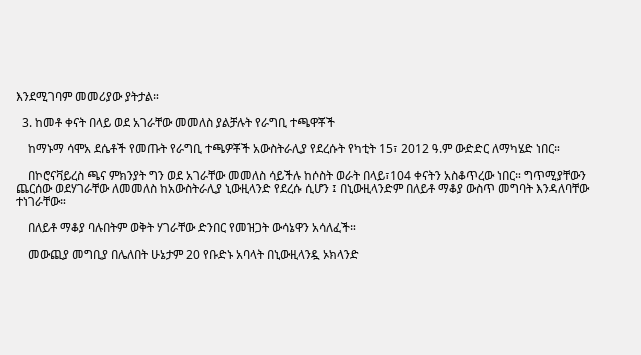እንደሚገባም መመሪያው ያትታል።

  3. ከመቶ ቀናት በላይ ወደ አገራቸው መመለስ ያልቻሉት የራግቢ ተጫዋቾች

    ከማኑማ ሳሞአ ደሴቶች የመጡት የራግቢ ተጫዎቾች አውስትራሊያ የደረሱት የካቲት 15፣ 2012 ዓ.ም ውድድር ለማካሄድ ነበር።

    በኮሮናቫይረስ ጫና ምክንያት ግን ወደ አገራቸው መመለስ ሳይችሉ ከሶስት ወራት በላይ፣104 ቀናትን አስቆጥረው ነበር። ግጥሚያቸውን ጨርሰው ወደሃገራቸው ለመመለስ ከአውስትራሊያ ኒውዚላንድ የደረሱ ሲሆን ፤ በኒውዚላንድም በለይቶ ማቆያ ውስጥ መግባት እንዳለባቸው ተነገራቸው።

    በለይቶ ማቆያ ባሉበትም ወቅት ሃገራቸው ድንበር የመዝጋት ውሳኔዋን አሳለፈች።

    መውጪያ መግቢያ በሌለበት ሁኔታም 20 የቡድኑ አባላት በኒውዚላንዷ ኦክላንድ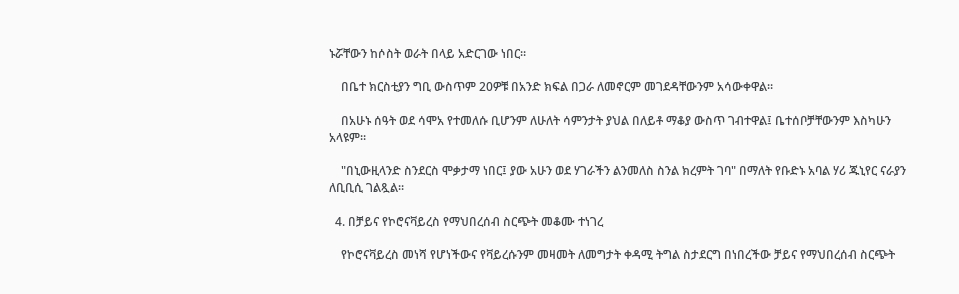ኑሯቸውን ከሶስት ወራት በላይ አድርገው ነበር።

    በቤተ ክርስቲያን ግቢ ውስጥም 20ዎቹ በአንድ ክፍል በጋራ ለመኖርም መገደዳቸውንም አሳውቀዋል።

    በአሁኑ ሰዓት ወደ ሳሞአ የተመለሱ ቢሆንም ለሁለት ሳምንታት ያህል በለይቶ ማቆያ ውስጥ ገብተዋል፤ ቤተሰቦቻቸውንም እስካሁን አላዩም።

    "በኒውዚላንድ ስንደርስ ሞቃታማ ነበር፤ ያው አሁን ወደ ሃገራችን ልንመለስ ስንል ክረምት ገባ" በማለት የቡድኑ አባል ሃሪ ጁኒየር ናራያን ለቢቢሲ ገልጿል።

  4. በቻይና የኮሮናቫይረስ የማህበረሰብ ስርጭት መቆሙ ተነገረ

    የኮሮናቫይረስ መነሻ የሆነችውና የቫይረሱንም መዛመት ለመግታት ቀዳሚ ትግል ስታደርግ በነበረችው ቻይና የማህበረሰብ ስርጭት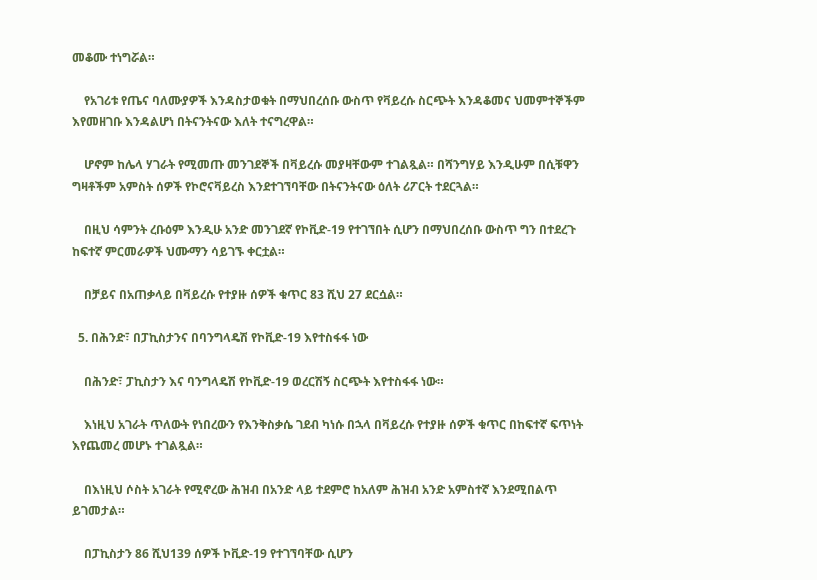መቆሙ ተነግሯል።

    የአገሪቱ የጤና ባለሙያዎች እንዳስታወቁት በማህበረሰቡ ውስጥ የቫይረሱ ስርጭት እንዳቆመና ህመምተኞችም እየመዘገቡ እንዳልሆነ በትናንትናው እለት ተናግረዋል።

    ሆኖም ከሌላ ሃገራት የሚመጡ መንገደኞች በቫይረሱ መያዛቸውም ተገልጿል። በሻንግሃይ እንዲሁም በሲቹዋን ግዛቶችም አምስት ሰዎች የኮሮናቫይረስ እንደተገኘባቸው በትናንትናው ዕለት ሪፖርት ተደርጓል።

    በዚህ ሳምንት ረቡዕም እንዲሁ አንድ መንገደኛ የኮቪድ-19 የተገኘበት ሲሆን በማህበረሰቡ ውስጥ ግን በተደረጉ ከፍተኛ ምርመራዎች ህሙማን ሳይገኙ ቀርቷል።

    በቻይና በአጠቃላይ በቫይረሱ የተያዙ ሰዎች ቁጥር 83 ሺህ 27 ደርሷል።

  5. በሕንድ፣ በፓኪስታንና በባንግላዴሽ የኮቪድ-19 እየተስፋፋ ነው

    በሕንድ፣ ፓኪስታን እና ባንግላዴሽ የኮቪድ-19 ወረርሽኝ ስርጭት እየተስፋፋ ነው።

    እነዚህ አገራት ጥለውት የነበረውን የእንቅስቃሴ ገደብ ካነሱ በኋላ በቫይረሱ የተያዙ ሰዎች ቁጥር በከፍተኛ ፍጥነት እየጨመረ መሆኑ ተገልጿል።

    በእነዚህ ሶስት አገራት የሚኖረው ሕዝብ በአንድ ላይ ተደምሮ ከአለም ሕዝብ አንድ አምስተኛ እንደሚበልጥ ይገመታል።

    በፓኪስታን 86 ሺህ139 ሰዎች ኮቪድ-19 የተገኘባቸው ሲሆን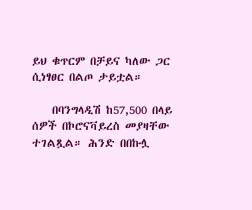ይህ ቁጥርም በቻይና ካለው ጋር ሲነፃፀር በልጦ ታይቷል።

    በባንግላዲሽ ከ57,500 በላይ ሰዎች በኮሮናቫይረስ መያዛቸው ተገልጿል። ሕንድ በበኩሏ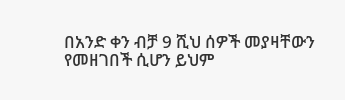በአንድ ቀን ብቻ 9 ሺህ ሰዎች መያዛቸውን የመዘገበች ሲሆን ይህም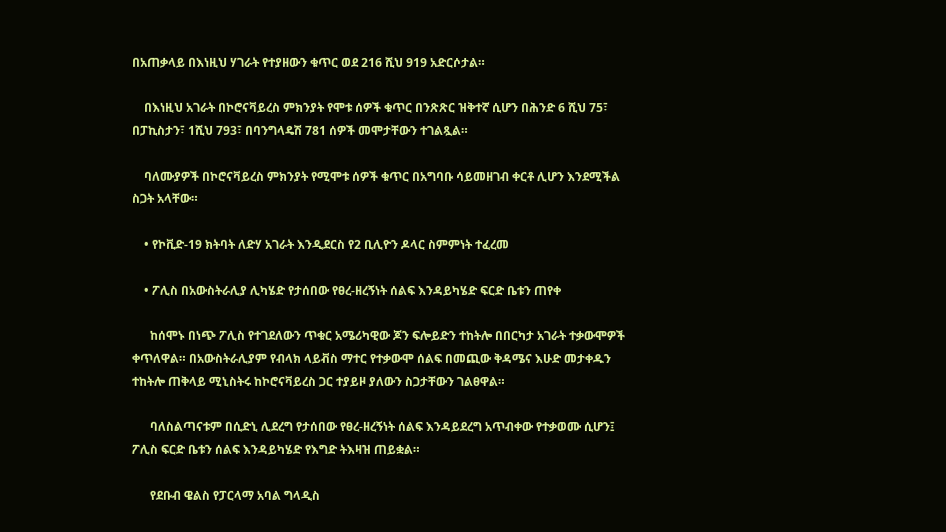በአጠቃላይ በእነዚህ ሃገራት የተያዘውን ቁጥር ወደ 216 ሺህ 919 አድርሶታል።

    በእነዚህ አገራት በኮሮናቫይረስ ምክንያት የሞቱ ሰዎች ቁጥር በንጽጽር ዝቅተኛ ሲሆን በሕንድ 6 ሺህ 75፣ በፓኪስታን፣ 1ሺህ 793፣ በባንግላዴሽ 781 ሰዎች መሞታቸውን ተገልጿል።

    ባለሙያዎች በኮሮናቫይረስ ምክንያት የሚሞቱ ሰዎች ቁጥር በአግባቡ ሳይመዘገብ ቀርቶ ሊሆን እንደሚችል ስጋት አላቸው።

    • የኮቪድ-19 ክትባት ለድሃ አገራት እንዲደርስ የ2 ቢሊዮን ዶላር ስምምነት ተፈረመ

    • ፖሊስ በአውስትራሊያ ሊካሄድ የታሰበው የፀረ-ዘረኝነት ሰልፍ እንዳይካሄድ ፍርድ ቤቱን ጠየቀ

      ከሰሞኑ በነጭ ፖሊስ የተገደለውን ጥቁር አሜሪካዊው ጆን ፍሎይድን ተከትሎ በበርካታ አገራት ተቃውሞዎች ቀጥለዋል። በአውስትራሊያም የብላክ ላይቭስ ማተር የተቃውሞ ሰልፍ በመጪው ቅዳሜና እሁድ መታቀዱን ተከትሎ ጠቅላይ ሚኒስትሩ ከኮሮናቫይረስ ጋር ተያይዞ ያለውን ስጋታቸውን ገልፀዋል።

      ባለስልጣናቱም በሲድኒ ሊደረግ የታሰበው የፀረ-ዘረኝነት ሰልፍ እንዳይደረግ አጥብቀው የተቃወሙ ሲሆን፤ ፖሊስ ፍርድ ቤቱን ሰልፍ እንዳይካሄድ የእግድ ትእዛዝ ጠይቋል።

      የደቡብ ዌልስ የፓርላማ አባል ግላዲስ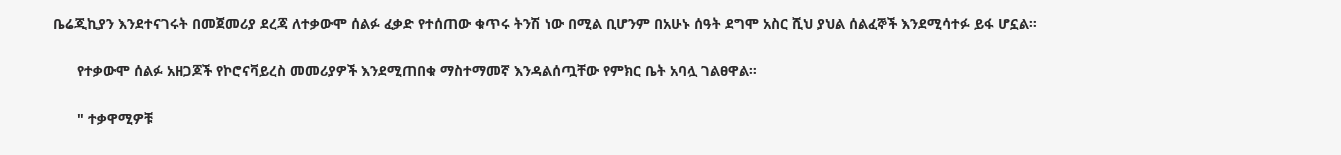ቤሬጂኪያን እንደተናገሩት በመጀመሪያ ደረጃ ለተቃውሞ ሰልፉ ፈቃድ የተሰጠው ቁጥሩ ትንሽ ነው በሚል ቢሆንም በአሁኑ ሰዓት ደግሞ አስር ሺህ ያህል ሰልፈኞች እንደሚሳተፉ ይፋ ሆኗል።

      የተቃውሞ ሰልፉ አዘጋጆች የኮሮናቫይረስ መመሪያዎች እንደሚጠበቁ ማስተማመኛ እንዳልሰጧቸው የምክር ቤት አባሏ ገልፀዋል።

      " ተቃዋሚዎቹ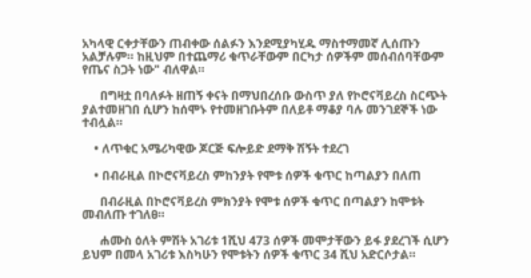አካላዊ ርቀታቸውን ጠብቀው ሰልፉን እንደሚያካሂዱ ማስተማመኛ ሊሰጡን አልቻሉም። ከዚህም በተጨማሪ ቁጥራቸውም በርካታ ሰዎችም መሰብሰባቸውም የጤና ስጋት ነው" ብለዋል።

      በግዛቷ በባለፉት ዘጠኝ ቀናት በማህበረሰቡ ውስጥ ያለ የኮሮናቫይረስ ስርጭት ያልተመዘገበ ሲሆን ከሰሞኑ የተመዘገቡትም በለይቶ ማቆያ ባሉ መንገደኞች ነው ተብሏል።

    • ለጥቁር አሜሪካዊው ጆርጅ ፍሎይድ ደማቅ ሽኝት ተደረገ

    • በብራዚል በኮሮናቫይረስ ምከንያት የሞቱ ሰዎች ቁጥር ከጣልያን በለጠ

      በብራዚል በኮሮናቫይረስ ምክንያት የሞቱ ሰዎች ቁጥር በጣልያን ከሞቱት መብለጡ ተገለፀ።

      ሐሙስ ዕለት ምሽት አገሪቱ 1ሺህ 473 ሰዎች መሞታቸውን ይፋ ያደረገች ሲሆን ይህም በመላ አገሪቱ እስካሁን የሞቱትን ሰዎች ቁጥር 34 ሺህ አድርሶታል።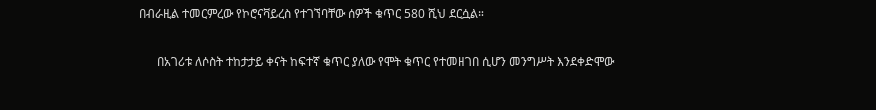በብራዚል ተመርምረው የኮሮናቫይረስ የተገኘባቸው ሰዎች ቁጥር 580 ሺህ ደርሷል።

      በአገሪቱ ለሶስት ተከታታይ ቀናት ከፍተኛ ቁጥር ያለው የሞት ቁጥር የተመዘገበ ሲሆን መንግሥት እንደቀድሞው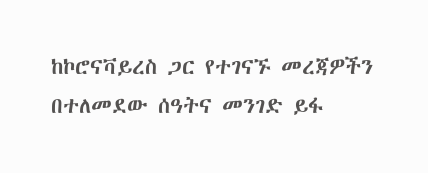ከኮሮናቫይረስ ጋር የተገናኙ መረጃዎችን በተለመደው ሰዓትና መንገድ ይፋ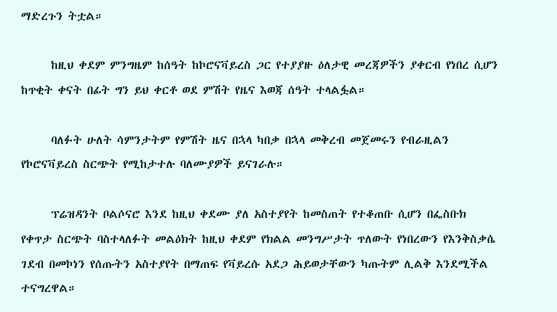ማድረጉን ትቷል።

      ከዚህ ቀደም ምንግዜም ከሰዓት ከኮሮናቫይረስ ጋር የተያያዙ ዕለታዊ መረጃዎችን ያቀርብ የነበረ ሲሆን ከጥቂት ቀናት በፊት ግን ይህ ቀርቶ ወደ ምሽት የዜና እወጃ ሰዓት ተላልፏል።

      ባለፉት ሁለት ሳምንታትም የምሽት ዜና በኋላ ካበቃ በኋላ መቅረብ መጀመሩን የብራዚልን የኮሮናቫይረስ ስርጭት የሚከታተሉ ባለሙያዎች ይናገራሉ።

      ፕሬዝዳንት ቦልሶናሮ እንደ ከዚህ ቀደሙ ያለ አስተያየት ከመስጠት የተቆጠቡ ሲሆን በፌስቡክ የቀጥታ ስርጭት ባስተላለፉት መልዕክት ከዚህ ቀደም የክልል መንግሥታት ጥለውት የነበረውን የእንቅስቃሴ ገደብ በመኮነን የሰጡትን አስተያየት በማጠፍ የቫይረሱ አደጋ ሕይወታቸውን ካጡትም ሊልቅ እንደሚችል ተናግረዋል።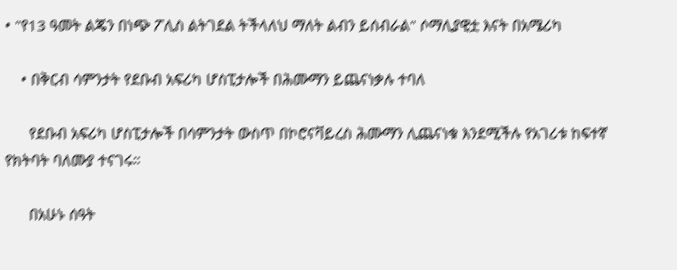• "የ13 ዓመት ልጄን በነጭ ፖሊስ ልትገደል ትችላለህ ማለት ልብን ይሰብራል" ሶማሊያዊቷ እናት በአሜሪካ

    • በቅርብ ሳምንታት የደቡብ አፍሪካ ሆስፒታሎች በሕሙማን ይጨናነቃሉ ተባለ

      የደቡብ አፍሪካ ሆስፒታሎች በሳምንታት ውስጥ በኮሮናቫይረስ ሕሙማን ሊጨናነቁ እንደሚችሉ የአገሪቱ ከፍተኛ የክትባት ባለሙያ ተናገሩ።

      በአሁኑ ሰዓት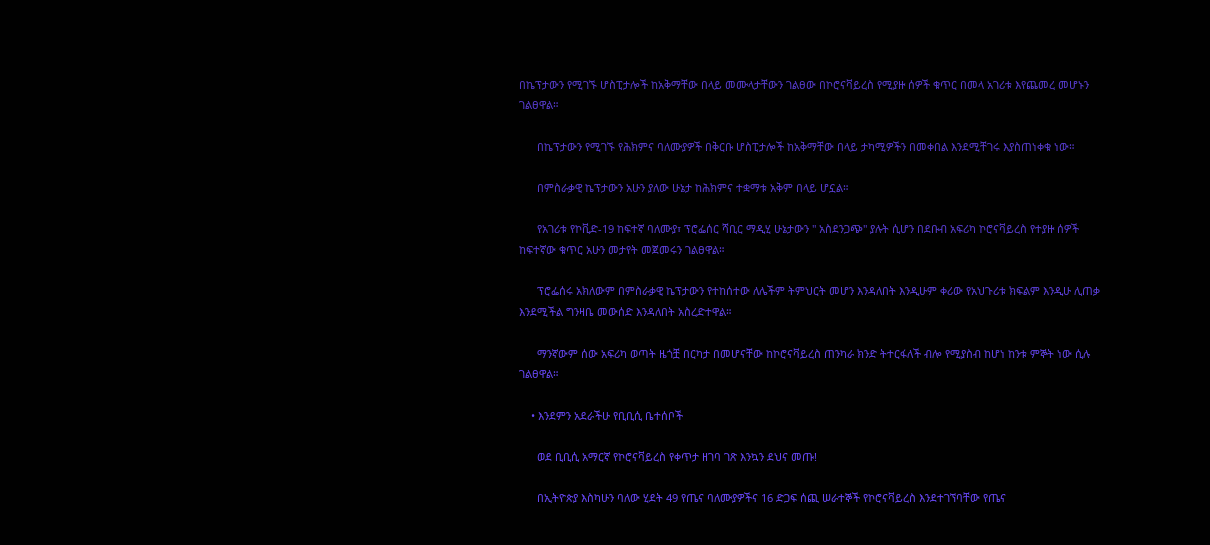በኬፕታውን የሚገኙ ሆስፒታሎች ከአቅማቸው በላይ መሙላታቸውን ገልፀው በኮሮናቫይረስ የሚያዙ ሰዎች ቁጥር በመላ አገሪቱ እየጨመረ መሆኑን ገልፀዋል።

      በኬፕታውን የሚገኙ የሕክምና ባለሙያዎች በቅርቡ ሆስፒታሎች ከአቅማቸው በላይ ታካሚዎችን በመቀበል እንደሚቸገሩ እያስጠነቀቁ ነው።

      በምስራቃዊ ኬፕታውን አሁን ያለው ሁኔታ ከሕክምና ተቋማቱ አቅም በላይ ሆኗል።

      የአገሪቱ የኮቪድ-19 ከፍተኛ ባለሙያ፣ ፕሮፌሰር ሻቢር ማዲሂ ሁኔታውን " አስደንጋጭ" ያሉት ሲሆን በደቡብ አፍሪካ ኮሮናቫይረስ የተያዙ ሰዎች ከፍተኛው ቁጥር አሁን መታየት መጀመሩን ገልፀዋል።

      ፕሮፌሰሩ አክለውም በምስራቃዊ ኬፕታውን የተከሰተው ለሌችም ትምህርት መሆን እንዳለበት እንዲሁም ቀሪው የአህጉሪቱ ክፍልም እንዲሁ ሊጠቃ እንደሚችል ግንዛቤ መውሰድ እንዳለበት አስረድተዋል።

      ማንኛውም ሰው አፍሪካ ወጣት ዜጎቿ በርካታ በመሆናቸው ከኮሮናቫይረስ ጠንካራ ክንድ ትተርፋለች ብሎ የሚያስብ ከሆነ ከንቱ ምኞት ነው ሲሉ ገልፀዋል።

    • እንደምን አደራችሁ የቢቢሲ ቤተሰቦች

      ወደ ቢቢሲ አማርኛ የኮሮናቫይረስ የቀጥታ ዘገባ ገጽ እንኳን ደህና መጡ!

      በኢትዮጵያ እስካሁን ባለው ሂደት 49 የጤና ባለሙያዎችና 16 ድጋፍ ሰጪ ሠራተኞች የኮሮናቫይረስ እንደተገኘባቸው የጤና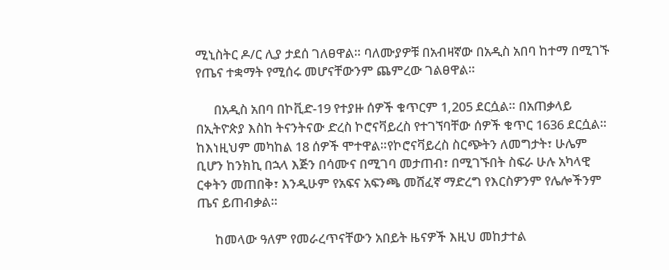ሚኒስትር ዶ/ር ሊያ ታደሰ ገለፀዋል። ባለሙያዎቹ በአብዛኛው በአዲስ አበባ ከተማ በሚገኙ የጤና ተቋማት የሚሰሩ መሆናቸውንም ጨምረው ገልፀዋል።

      በአዲስ አበባ በኮቪድ-19 የተያዙ ሰዎች ቁጥርም 1,205 ደርሷል። በአጠቃላይ በኢትዮጵያ እስከ ትናንትናው ድረስ ኮሮናቫይረስ የተገኘባቸው ሰዎች ቁጥር 1636 ደርሷል። ከእነዚህም መካከል 18 ሰዎች ሞተዋል።የኮሮናቫይረስ ስርጭትን ለመግታት፣ ሁሌም ቢሆን ከንክኪ በኋላ እጅን በሳሙና በሚገባ መታጠብ፣ በሚገኙበት ስፍራ ሁሉ አካላዊ ርቀትን መጠበቅ፣ እንዲሁም የአፍና አፍንጫ መሸፈኛ ማድረግ የእርስዎንም የሌሎችንም ጤና ይጠብቃል።

      ከመላው ዓለም የመራረጥናቸውን አበይት ዜናዎች እዚህ መከታተል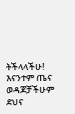ትችላላችሁ! እናንተም ጤና ወዳጆቻችሁም ደህና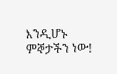እንዲሆኑ ምኞታችን ነው!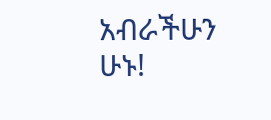አብራችሁን ሁኑ!